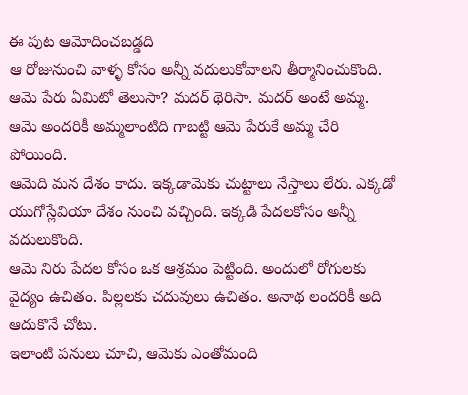ఈ పుట ఆమోదించబడ్డది
ఆ రోజునుంచి వాళ్ళ కోసం అన్నీ వదులుకోవాలని తీర్మానించుకొంది.
ఆమె పేరు ఏమిటో తెలుసా? మదర్ థెరిసా. మదర్ అంటే అమ్మ. ఆమె అందరికీ అమ్మలాంటిది గాబట్టి ఆమె పేరుకే అమ్మ చేరి పోయింది.
ఆమెది మన దేశం కాదు. ఇక్కడామెకు చుట్టాలు నేస్తాలు లేరు. ఎక్కడో యుగోస్లేవియా దేశం నుంచి వచ్చింది. ఇక్కడి పేదలకోసం అన్నీ వదులుకొంది.
ఆమె నిరు పేదల కోసం ఒక ఆశ్రమం పెట్టింది. అందులో రోగులకు వైద్యం ఉచితం. పిల్లలకు చదువులు ఉచితం. అనాథ లందరికీ అది ఆదుకొనే చోటు.
ఇలాంటి పనులు చూచి, ఆమెకు ఎంతోమంది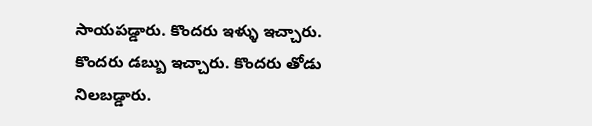సాయపడ్డారు. కొందరు ఇళ్ళు ఇచ్చారు. కొందరు డబ్బు ఇచ్చారు. కొందరు తోడు నిలబడ్డారు.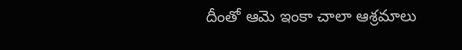దీంతో ఆమె ఇంకా చాలా ఆశ్రమాలు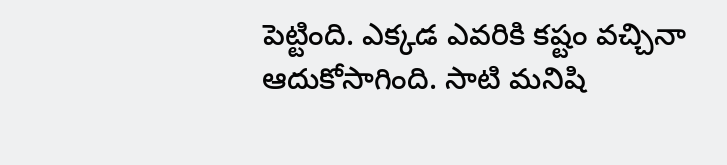పెట్టింది. ఎక్కడ ఎవరికి కష్టం వచ్చినా ఆదుకోసాగింది. సాటి మనిషి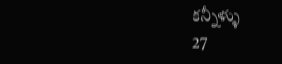కన్నీళ్ళు
27